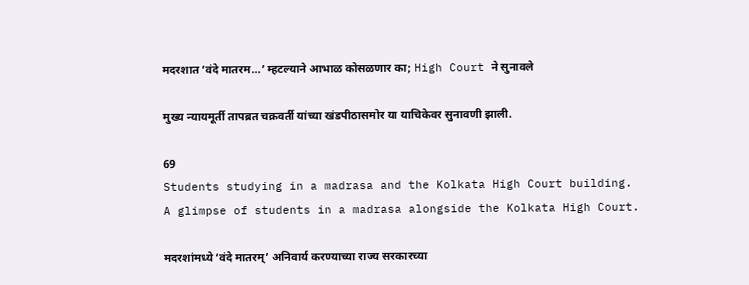मदरशात ‘वंदे मातरम…’ म्हटल्याने आभाळ कोसळणार का; High Court ने सुनावले

मुख्य न्यायमूर्ती तापब्रत चक्रवर्ती यांच्या खंडपीठासमोर या याचिकेवर सुनावणी झाली.

69
Students studying in a madrasa and the Kolkata High Court building.
A glimpse of students in a madrasa alongside the Kolkata High Court.

मदरशांमध्ये ‘वंदे मातरम्’ अनिवार्य करण्याच्या राज्य सरकारच्या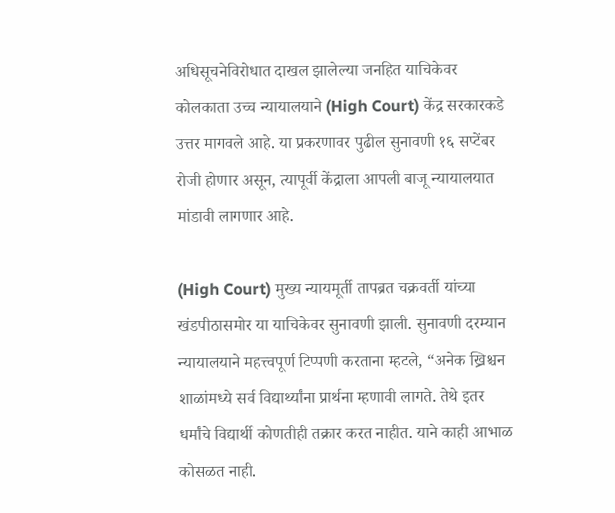अधिसूचनेविरोधात दाखल झालेल्या जनहित याचिकेवर कोलकाता उच्च न्यायालयाने (High Court) केंद्र सरकारकडे उत्तर मागवले आहे. या प्रकरणावर पुढील सुनावणी १६ सप्टेंबर रोजी होणार असून, त्यापूर्वी केंद्राला आपली बाजू न्यायालयात मांडावी लागणार आहे.

(High Court) मुख्य न्यायमूर्ती तापब्रत चक्रवर्ती यांच्या खंडपीठासमोर या याचिकेवर सुनावणी झाली. सुनावणी दरम्यान न्यायालयाने महत्त्वपूर्ण टिप्पणी करताना म्हटले, “अनेक ख्रिश्चन शाळांमध्ये सर्व विद्यार्थ्यांना प्रार्थना म्हणावी लागते. तेथे इतर धर्मांचे विद्यार्थी कोणतीही तक्रार करत नाहीत. याने काही आभाळ कोसळत नाही.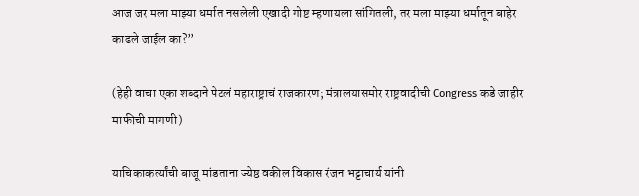आज जर मला माझ्या धर्मात नसलेली एखादी गोष्ट म्हणायला सांगितली, तर मला माझ्या धर्मातून बाहेर काढले जाईल का?”

(हेही वाचा एका शब्दाने पेटलं महाराष्ट्राचं राजकारण; मंत्रालयासमोर राष्ट्रवादीची Congress कडे जाहीर माफीची मागणी)

याचिकाकर्त्यांची बाजू मांडताना ज्येष्ठ वकील विकास रंजन भट्टाचार्य यांनी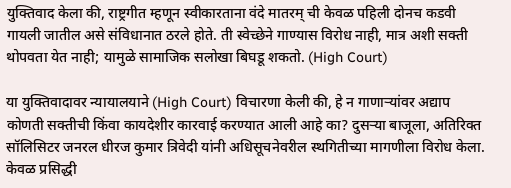युक्तिवाद केला की, राष्ट्रगीत म्हणून स्वीकारताना वंदे मातरम् ची केवळ पहिली दोनच कडवी गायली जातील असे संविधानात ठरले होते. ती स्वेच्छेने गाण्यास विरोध नाही, मात्र अशी सक्ती थोपवता येत नाही; यामुळे सामाजिक सलोखा बिघडू शकतो. (High Court)

या युक्तिवादावर न्यायालयाने (High Court) विचारणा केली की, हे न गाणाऱ्यांवर अद्याप कोणती सक्तीची किंवा कायदेशीर कारवाई करण्यात आली आहे का? दुसऱ्या बाजूला, अतिरिक्त सॉलिसिटर जनरल धीरज कुमार त्रिवेदी यांनी अधिसूचनेवरील स्थगितीच्या मागणीला विरोध केला. केवळ प्रसिद्धी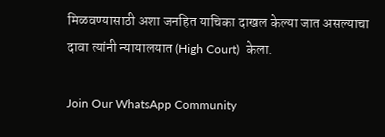मिळवण्यासाठी अशा जनहित याचिका दाखल केल्या जात असल्याचा दावा त्यांनी न्यायालयात (High Court)  केला.

Join Our WhatsApp Community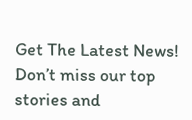Get The Latest News!
Don’t miss our top stories and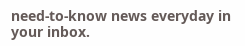need-to-know news everyday in your inbox.